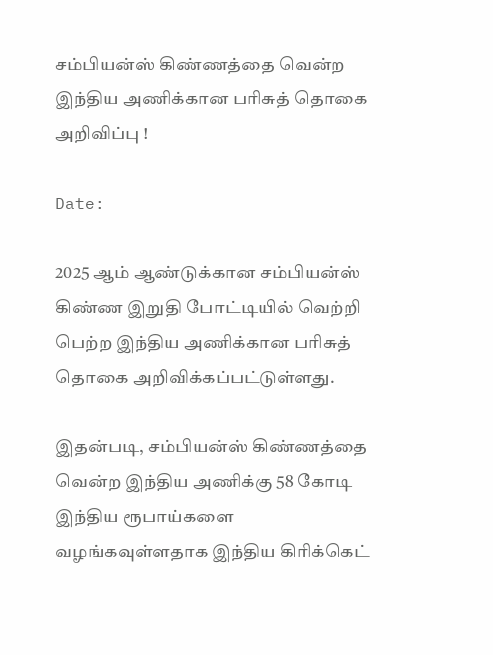சம்பியன்ஸ் கிண்ணத்தை வென்ற இந்திய அணிக்கான பரிசுத் தொகை அறிவிப்பு !

Date:

2025 ஆம் ஆண்டுக்கான சம்பியன்ஸ் கிண்ண இறுதி போட்டியில் வெற்றி பெற்ற இந்திய அணிக்கான பரிசுத் தொகை அறிவிக்கப்பட்டுள்ளது.

இதன்படி, சம்பியன்ஸ் கிண்ணத்தை வென்ற இந்திய அணிக்கு 58 கோடி இந்திய ரூபாய்களை வழங்கவுள்ளதாக இந்திய கிரிக்கெட்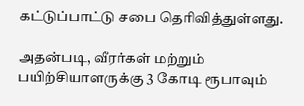கட்டுப்பாட்டு சபை தெரிவித்துள்ளது.

அதன்படி, வீரர்கள் மற்றும் பயிற்சியாளருக்கு 3 கோடி ரூபாவும்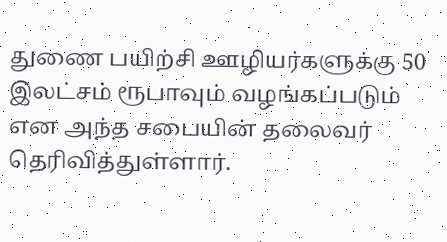துணை பயிற்சி ஊழியர்களுக்கு 50 இலட்சம் ரூபாவும் வழங்கப்படும் என அந்த சபையின் தலைவர் தெரிவித்துள்ளார்.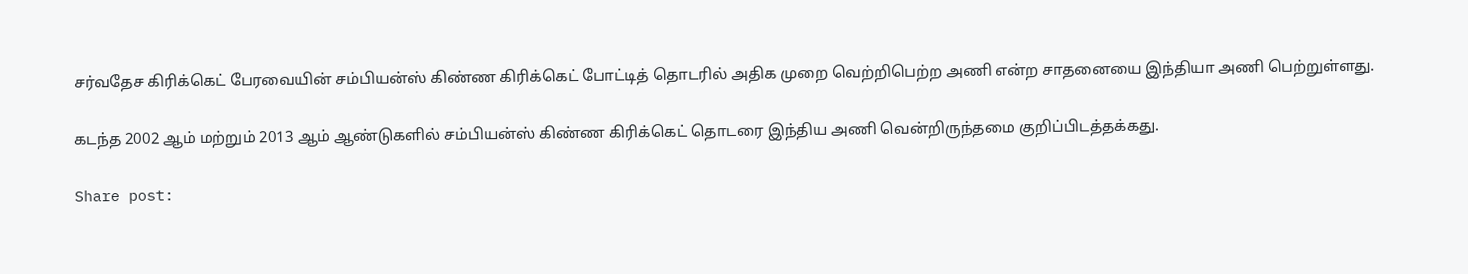சர்வதேச கிரிக்கெட் பேரவையின் சம்பியன்ஸ் கிண்ண கிரிக்கெட் போட்டித் தொடரில் அதிக முறை வெற்றிபெற்ற அணி என்ற சாதனையை இந்தியா அணி பெற்றுள்ளது.

கடந்த 2002 ஆம் மற்றும் 2013 ஆம் ஆண்டுகளில் சம்பியன்ஸ் கிண்ண கிரிக்கெட் தொடரை இந்திய அணி வென்றிருந்தமை குறிப்பிடத்தக்கது.

Share post: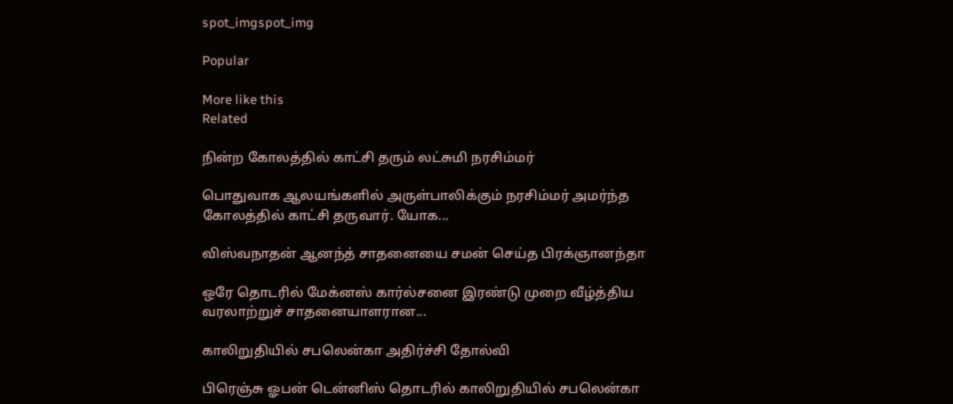spot_imgspot_img

Popular

More like this
Related

நின்ற கோலத்தில் காட்சி தரும் லட்சுமி நரசிம்மர்

பொதுவாக ஆலயங்களில் அருள்பாலிக்கும் நரசிம்மர் அமர்ந்த கோலத்தில் காட்சி தருவார். யோக...

விஸ்வநாதன் ஆனந்த் சாதனையை சமன் செய்த பிரக்ஞானந்தா

ஒரே தொடரில் மேக்னஸ் கார்ல்சனை இரண்டு முறை வீழ்த்திய வரலாற்றுச் சாதனையாளரான...

காலிறுதியில் சபலென்கா அதிர்ச்சி தோல்வி

பிரெஞ்சு ஓபன் டென்னிஸ் தொடரில் காலிறுதியில் சபலென்கா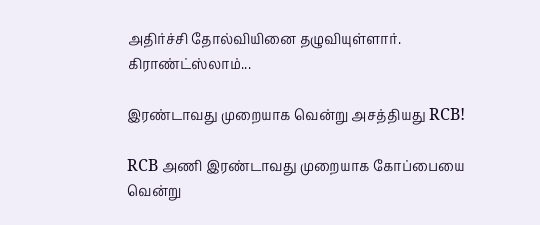அதிர்ச்சி தோல்வியினை தழுவியுள்ளார். கிராண்ட்ஸ்லாம்...

இரண்டாவது முறையாக வென்று அசத்தியது RCB!

RCB அணி இரண்டாவது முறையாக கோப்பையை வென்று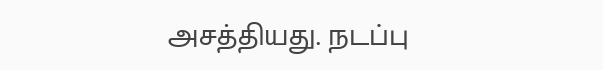அசத்தியது. நடப்பு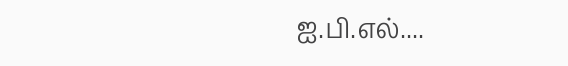ஐ.பி.எல்....